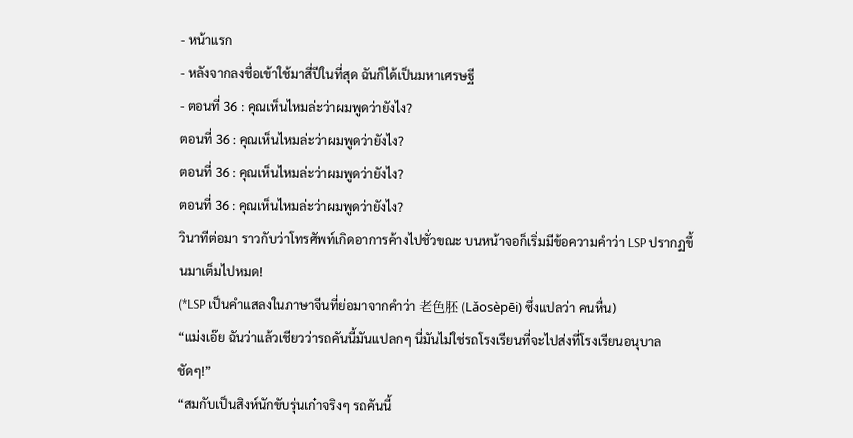- หน้าแรก
- หลังจากลงชื่อเข้าใช้มาสี่ปีในที่สุด ฉันก็ได้เป็นมหาเศรษฐี
- ตอนที่ 36 : คุณเห็นไหมล่ะว่าผมพูดว่ายังไง?
ตอนที่ 36 : คุณเห็นไหมล่ะว่าผมพูดว่ายังไง?
ตอนที่ 36 : คุณเห็นไหมล่ะว่าผมพูดว่ายังไง?
ตอนที่ 36 : คุณเห็นไหมล่ะว่าผมพูดว่ายังไง?
วินาทีต่อมา ราวกับว่าโทรศัพท์เกิดอาการค้างไปชั่วขณะ บนหน้าจอก็เริ่มมีข้อความคำว่า LSP ปรากฏขึ้นมาเต็มไปหมด!
(*LSP เป็นคำแสลงในภาษาจีนที่ย่อมาจากคำว่า 老色胚 (Lǎosèpēi) ซึ่งแปลว่า คนหื่น)
“แม่งเอ๊ย ฉันว่าแล้วเชียวว่ารถคันนี้มันแปลกๆ นี่มันไม่ใช่รถโรงเรียนที่จะไปส่งที่โรงเรียนอนุบาลชัดๆ!”
“สมกับเป็นสิงห์นักขับรุ่นเก๋าจริงๆ รถคันนี้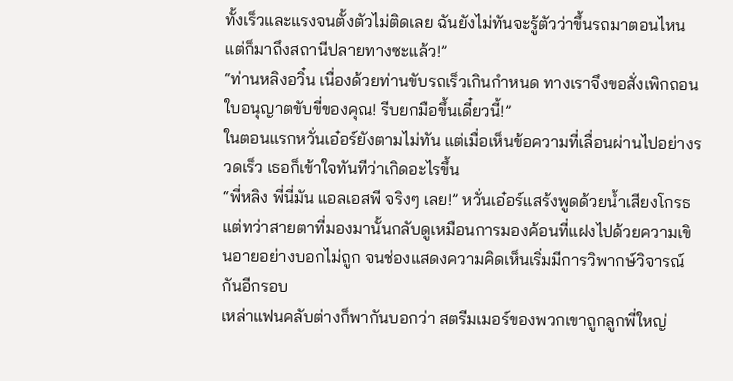ทั้งเร็วและแรงจนตั้งตัวไม่ติดเลย ฉันยังไม่ทันจะรู้ตัวว่าขึ้นรถมาตอนไหน แต่ก็มาถึงสถานีปลายทางซะแล้ว!”
“ท่านหลิงอวิ๋น เนื่องด้วยท่านขับรถเร็วเกินกำหนด ทางเราจึงขอสั่งเพิกถอนใบอนุญาตขับขี่ของคุณ! รีบยกมือขึ้นเดี๋ยวนี้!”
ในตอนแรกหวั่นเอ๋อร์ยังตามไม่ทัน แต่เมื่อเห็นข้อความที่เลื่อนผ่านไปอย่างรวดเร็ว เธอก็เข้าใจทันทีว่าเกิดอะไรขึ้น
“พี่หลิง พี่นี่มัน แอลเอสพี จริงๆ เลย!” หวั่นเอ๋อร์แสร้งพูดด้วยน้ำเสียงโกรธ
แต่ทว่าสายตาที่มองมานั้นกลับดูเหมือนการมองค้อนที่แฝงไปด้วยความเขินอายอย่างบอกไม่ถูก จนช่องแสดงความคิดเห็นเริ่มมีการวิพากษ์วิจารณ์กันอีกรอบ
เหล่าแฟนคลับต่างก็พากันบอกว่า สตรีมเมอร์ของพวกเขาถูกลูกพี่ใหญ่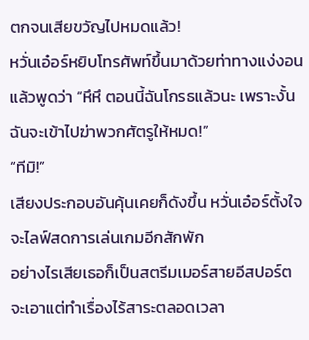ตกจนเสียขวัญไปหมดแล้ว!
หวั่นเอ๋อร์หยิบโทรศัพท์ขึ้นมาด้วยท่าทางแง่งอนแล้วพูดว่า “หึหึ ตอนนี้ฉันโกรธแล้วนะ เพราะงั้นฉันจะเข้าไปฆ่าพวกศัตรูให้หมด!”
“ทีมิ!”
เสียงประกอบอันคุ้นเคยก็ดังขึ้น หวั่นเอ๋อร์ตั้งใจจะไลฟ์สดการเล่นเกมอีกสักพัก
อย่างไรเสียเธอก็เป็นสตรีมเมอร์สายอีสปอร์ต จะเอาแต่ทำเรื่องไร้สาระตลอดเวลา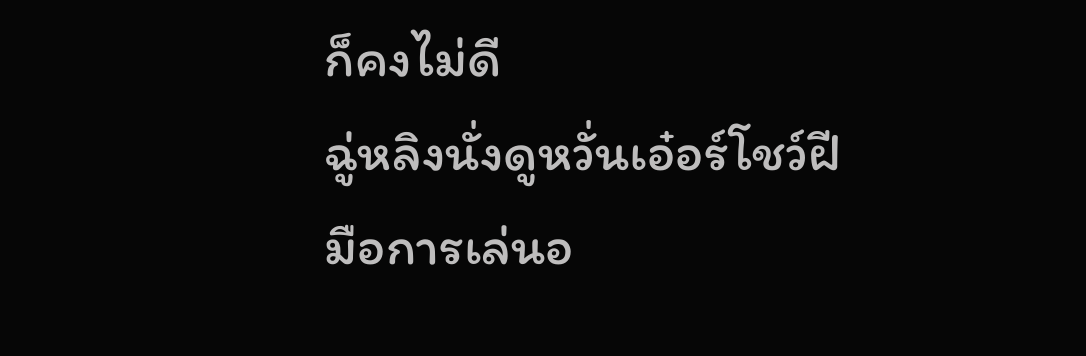ก็คงไม่ดี
ฉู่หลิงนั่งดูหวั่นเอ๋อร์โชว์ฝีมือการเล่นอ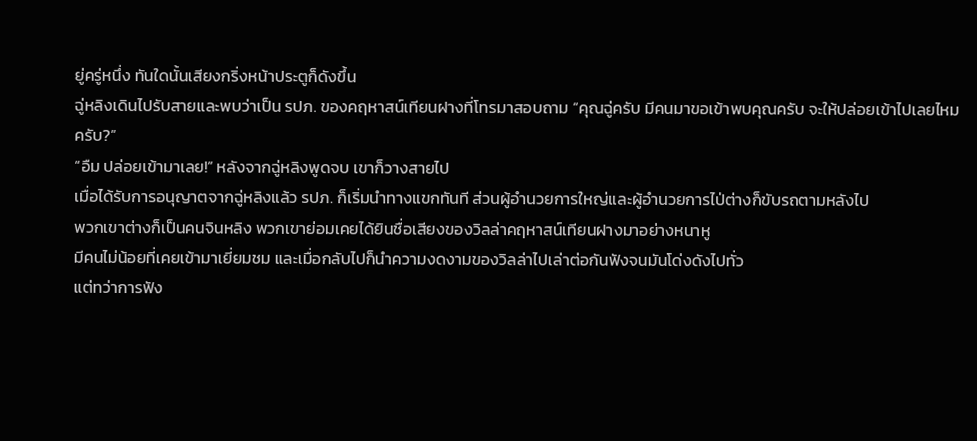ยู่ครู่หนึ่ง ทันใดนั้นเสียงกริ่งหน้าประตูก็ดังขึ้น
ฉู่หลิงเดินไปรับสายและพบว่าเป็น รปภ. ของคฤหาสน์เทียนฝางที่โทรมาสอบถาม “คุณฉู่ครับ มีคนมาขอเข้าพบคุณครับ จะให้ปล่อยเข้าไปเลยไหมครับ?”
“อืม ปล่อยเข้ามาเลย!” หลังจากฉู่หลิงพูดจบ เขาก็วางสายไป
เมื่อได้รับการอนุญาตจากฉู่หลิงแล้ว รปภ. ก็เริ่มนำทางแขกทันที ส่วนผู้อำนวยการใหญ่และผู้อำนวยการไป่ต่างก็ขับรถตามหลังไป
พวกเขาต่างก็เป็นคนจินหลิง พวกเขาย่อมเคยได้ยินชื่อเสียงของวิลล่าคฤหาสน์เทียนฝางมาอย่างหนาหู
มีคนไม่น้อยที่เคยเข้ามาเยี่ยมชม และเมื่อกลับไปก็นำความงดงามของวิลล่าไปเล่าต่อกันฟังจนมันโด่งดังไปทั่ว
แต่ทว่าการฟัง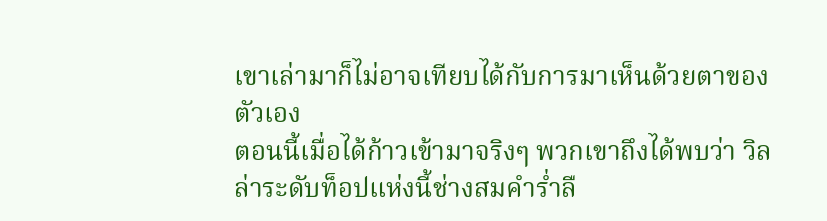เขาเล่ามาก็ไม่อาจเทียบได้กับการมาเห็นด้วยตาของตัวเอง
ตอนนี้เมื่อได้ก้าวเข้ามาจริงๆ พวกเขาถึงได้พบว่า วิลล่าระดับท็อปแห่งนี้ช่างสมคำร่ำลื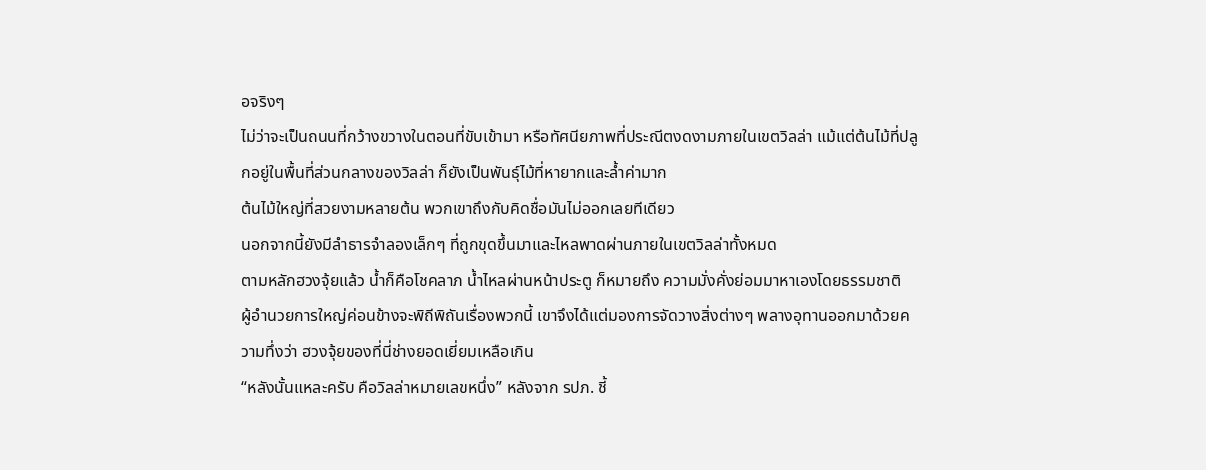อจริงๆ
ไม่ว่าจะเป็นถนนที่กว้างขวางในตอนที่ขับเข้ามา หรือทัศนียภาพที่ประณีตงดงามภายในเขตวิลล่า แม้แต่ต้นไม้ที่ปลูกอยู่ในพื้นที่ส่วนกลางของวิลล่า ก็ยังเป็นพันธุ์ไม้ที่หายากและล้ำค่ามาก
ต้นไม้ใหญ่ที่สวยงามหลายต้น พวกเขาถึงกับคิดชื่อมันไม่ออกเลยทีเดียว
นอกจากนี้ยังมีลำธารจำลองเล็กๆ ที่ถูกขุดขึ้นมาและไหลพาดผ่านภายในเขตวิลล่าทั้งหมด
ตามหลักฮวงจุ้ยแล้ว น้ำก็คือโชคลาภ น้ำไหลผ่านหน้าประตู ก็หมายถึง ความมั่งคั่งย่อมมาหาเองโดยธรรมชาติ
ผู้อำนวยการใหญ่ค่อนข้างจะพิถีพิถันเรื่องพวกนี้ เขาจึงได้แต่มองการจัดวางสิ่งต่างๆ พลางอุทานออกมาด้วยความทึ่งว่า ฮวงจุ้ยของที่นี่ช่างยอดเยี่ยมเหลือเกิน
“หลังนั้นแหละครับ คือวิลล่าหมายเลขหนึ่ง” หลังจาก รปภ. ชี้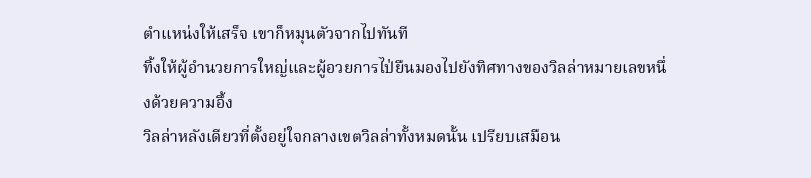ตำแหน่งให้เสร็จ เขาก็หมุนตัวจากไปทันที
ทิ้งให้ผู้อำนวยการใหญ่และผู้อวยการไป่ยืนมองไปยังทิศทางของวิลล่าหมายเลขหนึ่งด้วยความอึ้ง
วิลล่าหลังเดียวที่ตั้งอยู่ใจกลางเขตวิลล่าทั้งหมดนั้น เปรียบเสมือน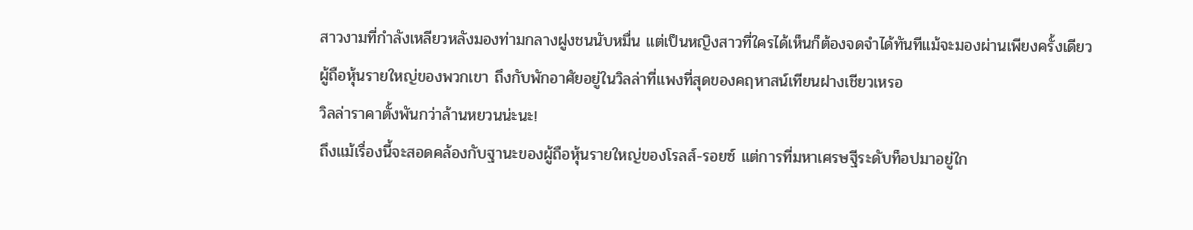สาวงามที่กำลังเหลียวหลังมองท่ามกลางฝูงชนนับหมื่น แต่เป็นหญิงสาวที่ใครได้เห็นก็ต้องจดจำได้ทันทีแม้จะมองผ่านเพียงครั้งเดียว
ผู้ถือหุ้นรายใหญ่ของพวกเขา ถึงกับพักอาศัยอยู่ในวิลล่าที่แพงที่สุดของคฤหาสน์เทียนฝางเชียวเหรอ
วิลล่าราคาตั้งพันกว่าล้านหยวนน่ะนะ!
ถึงแม้เรื่องนี้จะสอดคล้องกับฐานะของผู้ถือหุ้นรายใหญ่ของโรลส์-รอยซ์ แต่การที่มหาเศรษฐีระดับท็อปมาอยู่ใก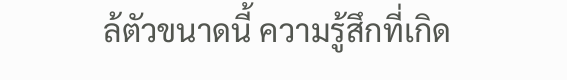ล้ตัวขนาดนี้ ความรู้สึกที่เกิด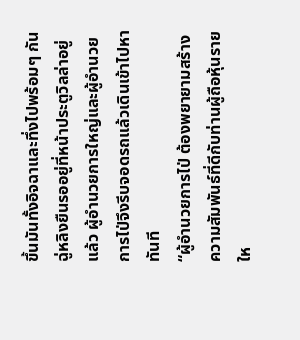ขึ้นมันทั้งอิจฉาและทึ่งไปพร้อมๆ กัน
ฉู่หลิงยืนรออยู่ที่หน้าประตูวิลล่าอยู่แล้ว ผู้อำนวยการใหญ่และผู้อำนวยการไป่จึงรีบจอดรถแล้วเดินเข้าไปหาทันที
“ผู้อำนวยการไป่ ต้องพยายามสร้างความสัมพันธ์ที่ดีกับท่านผู้ถือหุ้นรายให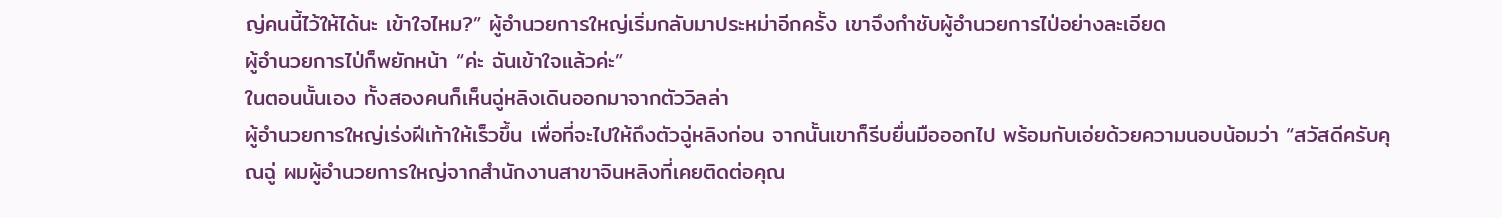ญ่คนนี้ไว้ให้ได้นะ เข้าใจไหม?” ผู้อำนวยการใหญ่เริ่มกลับมาประหม่าอีกครั้ง เขาจึงกำชับผู้อำนวยการไป่อย่างละเอียด
ผู้อำนวยการไป่ก็พยักหน้า “ค่ะ ฉันเข้าใจแล้วค่ะ”
ในตอนนั้นเอง ทั้งสองคนก็เห็นฉู่หลิงเดินออกมาจากตัววิลล่า
ผู้อำนวยการใหญ่เร่งฝีเท้าให้เร็วขึ้น เพื่อที่จะไปให้ถึงตัวฉู่หลิงก่อน จากนั้นเขาก็รีบยื่นมือออกไป พร้อมกับเอ่ยด้วยความนอบน้อมว่า “สวัสดีครับคุณฉู่ ผมผู้อำนวยการใหญ่จากสำนักงานสาขาจินหลิงที่เคยติดต่อคุณ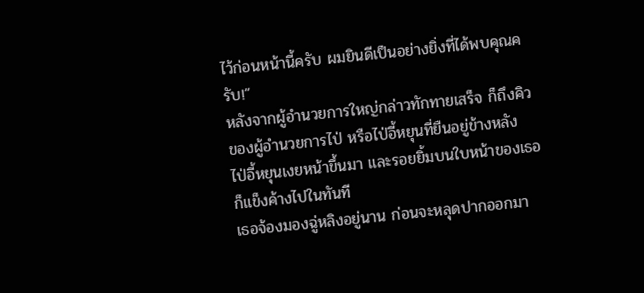ไว้ก่อนหน้านี้ครับ ผมยินดีเป็นอย่างยิ่งที่ได้พบคุณครับ!”
หลังจากผู้อำนวยการใหญ่กล่าวทักทายเสร็จ ก็ถึงคิวของผู้อำนวยการไป่ หรือไป่อี้หยุนที่ยืนอยู่ข้างหลัง
ไป่อี้หยุนเงยหน้าขึ้นมา และรอยยิ้มบนใบหน้าของเธอก็แข็งค้างไปในทันที
เธอจ้องมองฉู่หลิงอยู่นาน ก่อนจะหลุดปากออกมา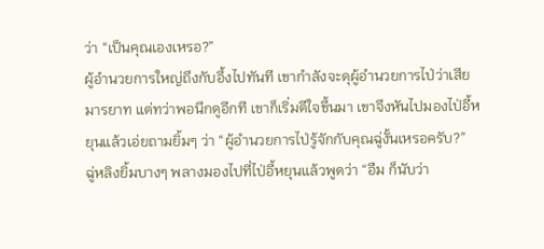ว่า “เป็นคุณเองเหรอ?”
ผู้อำนวยการใหญ่ถึงกับอึ้งไปทันที เขากำลังจะดุผู้อำนวยการไป่ว่าเสียมารยาท แต่ทว่าพอนึกดูอีกที เขาก็เริ่มดีใจขึ้นมา เขาจึงหันไปมองไป่อี้หยุนแล้วเอ่ยถามยิ้มๆ ว่า “ผู้อำนวยการไป่รู้จักกับคุณฉู่งั้นเหรอครับ?”
ฉู่หลิงยิ้มบางๆ พลางมองไปที่ไป่อี้หยุนแล้วพูดว่า “อืม ก็นับว่า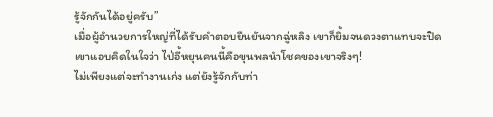รู้จักกันได้อยู่ครับ”
เมื่อผู้อำนวยการใหญ่ที่ได้รับคำตอบยืนยันจากฉู่หลิง เขาก็ยิ้มจนดวงตาแทบจะปิด
เขาแอบคิดในใจว่า ไป่อี้หยุนคนนี้คือขุนพลนำโชคของเขาจริงๆ!
ไม่เพียงแต่จะทำงานเก่ง แต่ยังรู้จักกับท่า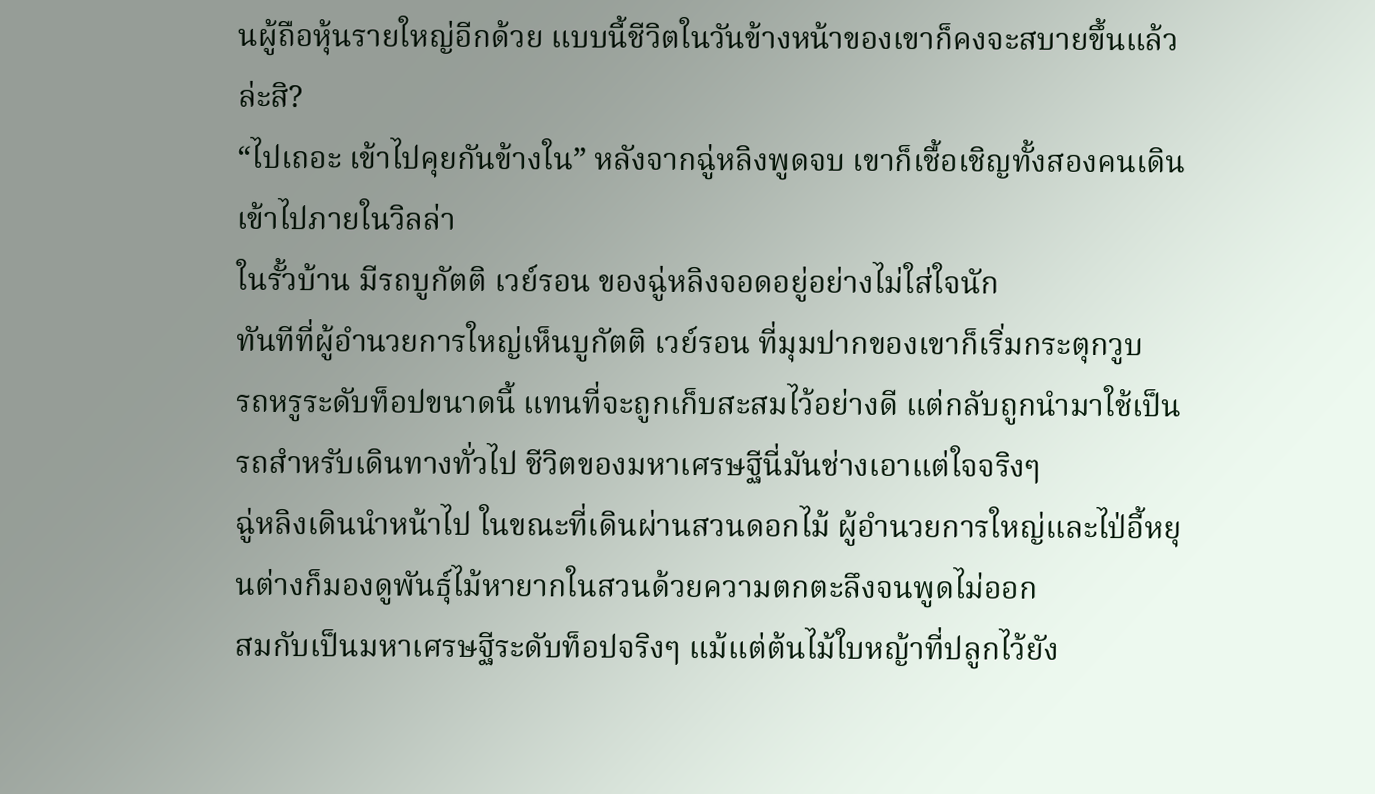นผู้ถือหุ้นรายใหญ่อีกด้วย แบบนี้ชีวิตในวันข้างหน้าของเขาก็คงจะสบายขึ้นแล้วล่ะสิ?
“ไปเถอะ เข้าไปคุยกันข้างใน” หลังจากฉู่หลิงพูดจบ เขาก็เชื้อเชิญทั้งสองคนเดินเข้าไปภายในวิลล่า
ในรั้วบ้าน มีรถบูกัตติ เวย์รอน ของฉู่หลิงจอดอยู่อย่างไม่ใส่ใจนัก
ทันทีที่ผู้อำนวยการใหญ่เห็นบูกัตติ เวย์รอน ที่มุมปากของเขาก็เริ่มกระตุกวูบ
รถหรูระดับท็อปขนาดนี้ แทนที่จะถูกเก็บสะสมไว้อย่างดี แต่กลับถูกนำมาใช้เป็นรถสำหรับเดินทางทั่วไป ชีวิตของมหาเศรษฐีนี่มันช่างเอาแต่ใจจริงๆ
ฉู่หลิงเดินนำหน้าไป ในขณะที่เดินผ่านสวนดอกไม้ ผู้อำนวยการใหญ่และไป่อี้หยุนต่างก็มองดูพันธุ์ไม้หายากในสวนด้วยความตกตะลึงจนพูดไม่ออก
สมกับเป็นมหาเศรษฐีระดับท็อปจริงๆ แม้แต่ต้นไม้ใบหญ้าที่ปลูกไว้ยัง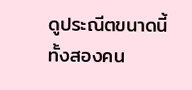ดูประณีตขนาดนี้
ทั้งสองคน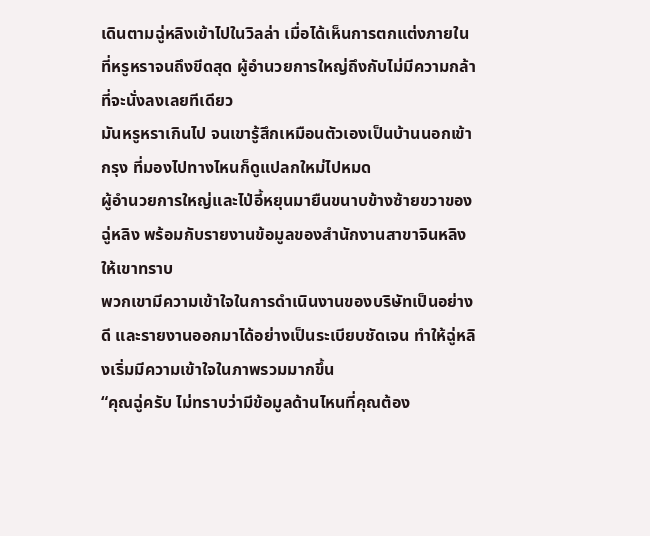เดินตามฉู่หลิงเข้าไปในวิลล่า เมื่อได้เห็นการตกแต่งภายในที่หรูหราจนถึงขีดสุด ผู้อำนวยการใหญ่ถึงกับไม่มีความกล้าที่จะนั่งลงเลยทีเดียว
มันหรูหราเกินไป จนเขารู้สึกเหมือนตัวเองเป็นบ้านนอกเข้ากรุง ที่มองไปทางไหนก็ดูแปลกใหม่ไปหมด
ผู้อำนวยการใหญ่และไป่อี้หยุนมายืนขนาบข้างซ้ายขวาของฉู่หลิง พร้อมกับรายงานข้อมูลของสำนักงานสาขาจินหลิงให้เขาทราบ
พวกเขามีความเข้าใจในการดำเนินงานของบริษัทเป็นอย่างดี และรายงานออกมาได้อย่างเป็นระเบียบชัดเจน ทำให้ฉู่หลิงเริ่มมีความเข้าใจในภาพรวมมากขึ้น
“คุณฉู่ครับ ไม่ทราบว่ามีข้อมูลด้านไหนที่คุณต้อง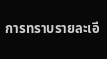การทราบรายละเอี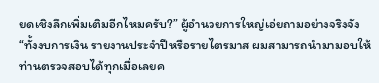ยดเชิงลึกเพิ่มเติมอีกไหมครับ?” ผู้อำนวยการใหญ่เอ่ยถามอย่างจริงจัง “ทั้งงบการเงิน รายงานประจำปีหรือรายไตรมาส ผมสามารถนำมามอบให้ท่านตรวจสอบได้ทุกเมื่อเลยค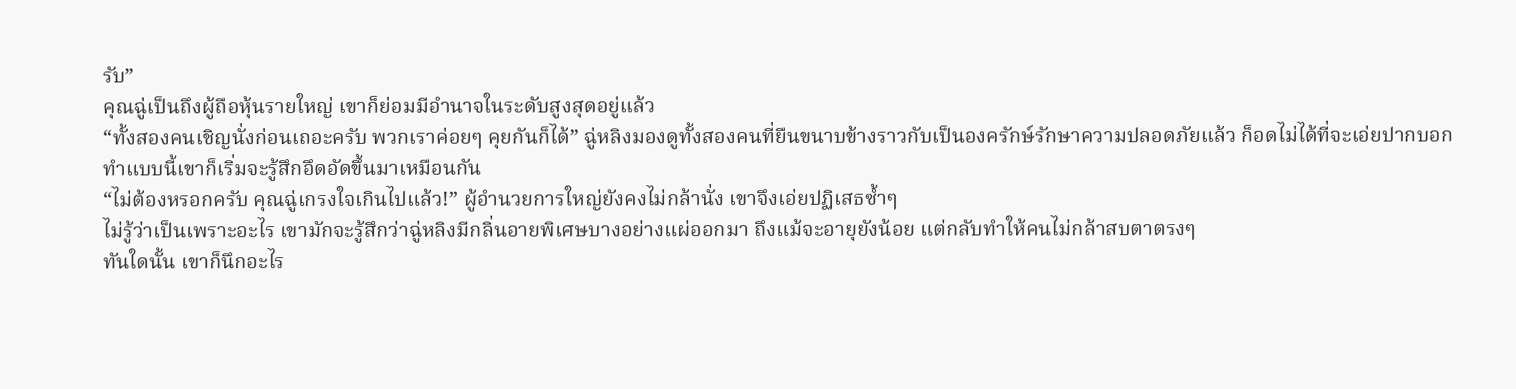รับ”
คุณฉู่เป็นถึงผู้ถือหุ้นรายใหญ่ เขาก็ย่อมมีอำนาจในระดับสูงสุดอยู่แล้ว
“ทั้งสองคนเชิญนั่งก่อนเถอะครับ พวกเราค่อยๆ คุยกันก็ได้” ฉู่หลิงมองดูทั้งสองคนที่ยืนขนาบข้างราวกับเป็นองครักษ์รักษาความปลอดภัยแล้ว ก็อดไม่ได้ที่จะเอ่ยปากบอก
ทำแบบนี้เขาก็เริ่มจะรู้สึกอึดอัดขึ้นมาเหมือนกัน
“ไม่ต้องหรอกครับ คุณฉู่เกรงใจเกินไปแล้ว!” ผู้อำนวยการใหญ่ยังคงไม่กล้านั่ง เขาจึงเอ่ยปฏิเสธซ้ำๆ
ไม่รู้ว่าเป็นเพราะอะไร เขามักจะรู้สึกว่าฉู่หลิงมีกลิ่นอายพิเศษบางอย่างแผ่ออกมา ถึงแม้จะอายุยังน้อย แต่กลับทำให้คนไม่กล้าสบตาตรงๆ
ทันใดนั้น เขาก็นึกอะไร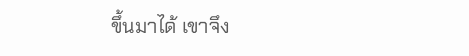ขึ้นมาได้ เขาจึง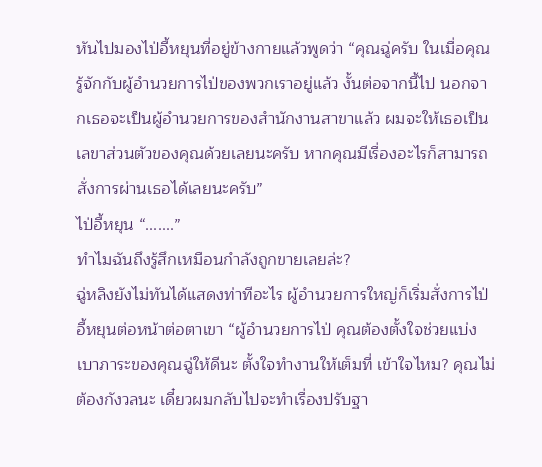หันไปมองไป่อี้หยุนที่อยู่ข้างกายแล้วพูดว่า “คุณฉู่ครับ ในเมื่อคุณรู้จักกับผู้อำนวยการไป่ของพวกเราอยู่แล้ว งั้นต่อจากนี้ไป นอกจากเธอจะเป็นผู้อำนวยการของสำนักงานสาขาแล้ว ผมจะให้เธอเป็นเลขาส่วนตัวของคุณด้วยเลยนะครับ หากคุณมีเรื่องอะไรก็สามารถสั่งการผ่านเธอได้เลยนะครับ”
ไป่อี้หยุน “.......”
ทำไมฉันถึงรู้สึกเหมือนกำลังถูกขายเลยล่ะ?
ฉู่หลิงยังไม่ทันได้แสดงท่าทีอะไร ผู้อำนวยการใหญ่ก็เริ่มสั่งการไป่อี้หยุนต่อหน้าต่อตาเขา “ผู้อำนวยการไป่ คุณต้องตั้งใจช่วยแบ่งเบาภาระของคุณฉู่ให้ดีนะ ตั้งใจทำงานให้เต็มที่ เข้าใจไหม? คุณไม่ต้องกังวลนะ เดี๋ยวผมกลับไปจะทำเรื่องปรับฐา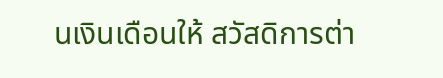นเงินเดือนให้ สวัสดิการต่า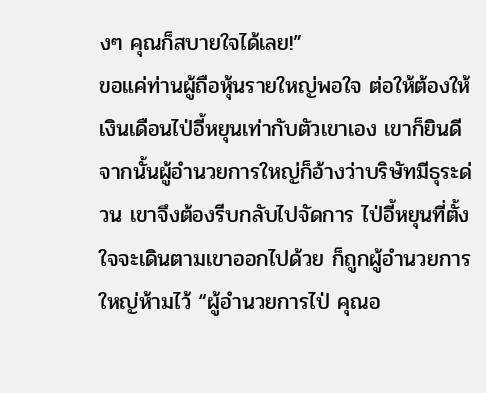งๆ คุณก็สบายใจได้เลย!”
ขอแค่ท่านผู้ถือหุ้นรายใหญ่พอใจ ต่อให้ต้องให้เงินเดือนไป่อี้หยุนเท่ากับตัวเขาเอง เขาก็ยินดี
จากนั้นผู้อำนวยการใหญ่ก็อ้างว่าบริษัทมีธุระด่วน เขาจึงต้องรีบกลับไปจัดการ ไป่อี้หยุนที่ตั้งใจจะเดินตามเขาออกไปด้วย ก็ถูกผู้อำนวยการใหญ่ห้ามไว้ “ผู้อำนวยการไป่ คุณอ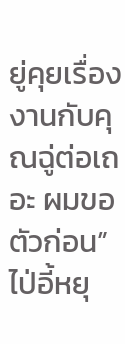ยู่คุยเรื่องงานกับคุณฉู่ต่อเถอะ ผมขอตัวก่อน”
ไป่อี้หยุ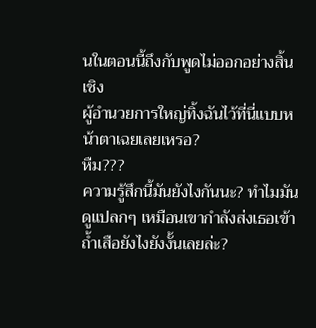นในตอนนี้ถึงกับพูดไม่ออกอย่างสิ้นเชิง
ผู้อำนวยการใหญ่ทิ้งฉันไว้ที่นี่แบบหน้าตาเฉยเลยเหรอ?
หืม???
ความรู้สึกนี้มันยังไงกันนะ? ทำไมมันดูแปลกๆ เหมือนเขากำลังส่งเธอเข้าถ้ำเสือยังไงยังงั้นเลยล่ะ?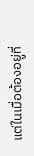แต่ในเมื่อต้องอยู่ที่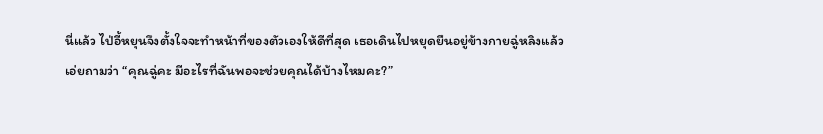นี่แล้ว ไป่อี้หยุนจึงตั้งใจจะทำหน้าที่ของตัวเองให้ดีที่สุด เธอเดินไปหยุดยืนอยู่ข้างกายฉู่หลิงแล้วเอ่ยถามว่า “คุณฉู่คะ มีอะไรที่ฉันพอจะช่วยคุณได้บ้างไหมคะ?”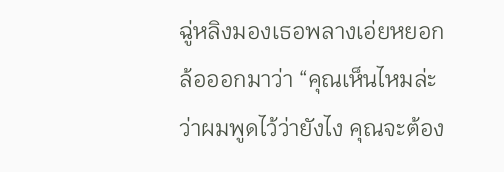ฉู่หลิงมองเธอพลางเอ่ยหยอกล้อออกมาว่า “คุณเห็นไหมล่ะว่าผมพูดไว้ว่ายังไง คุณจะต้อง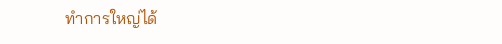ทำการใหญ่ได้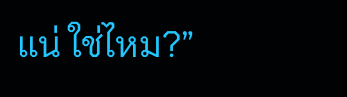แน่ ใช่ไหม?”